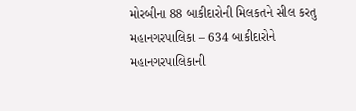મોરબીના 88 બાકીદારોની મિલકતને સીલ કરતુ મહાનગરપાલિકા – 634 બાકીદારોને મહાનગરપાલિકાની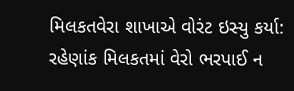મિલકતવેરા શાખાએ વોરંટ ઇસ્યુ કર્યા: રહેણાંક મિલકતમાં વેરો ભરપાઈ ન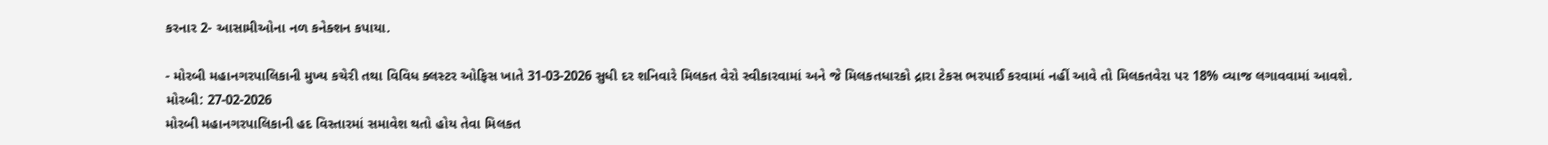કરનાર 2- આસામીઓના નળ કનેક્શન કપાયા.

- મોરબી મહાનગરપાલિકાની મુખ્ય કચેરી તથા વિવિધ ક્લસ્ટર ઓફિસ ખાતે 31-03-2026 સુધી દર શનિવારે મિલકત વેરો સ્વીકારવામાં અને જે મિલકતધારકો દ્રારા ટેકસ ભરપાઈ કરવામાં નહીં આવે તો મિલકતવેરા પર 18% વ્યાજ લગાવવામાં આવશે.
મોરબી: 27-02-2026
મોરબી મહાનગરપાલિકાની હદ વિસ્તારમાં સમાવેશ થતો હોય તેવા મિલકત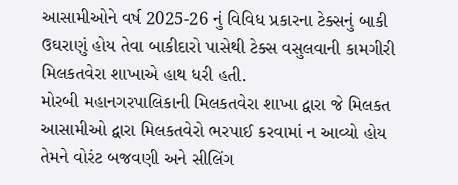આસામીઓને વર્ષ 2025-26 નું વિવિધ પ્રકારના ટેક્સનું બાકી ઉઘરાણું હોય તેવા બાકીદારો પાસેથી ટેક્સ વસુલવાની કામગીરી મિલકતવેરા શાખાએ હાથ ધરી હતી.
મોરબી મહાનગરપાલિકાની મિલકતવેરા શાખા દ્વારા જે મિલકત આસામીઓ દ્વારા મિલકતવેરો ભરપાઈ કરવામાં ન આવ્યો હોય તેમને વોરંટ બજવણી અને સીલિંગ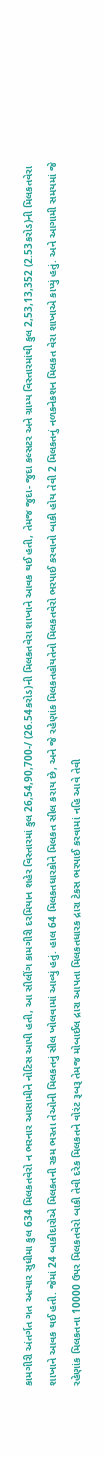કામગીરી અંતર્ગત ગત અત્યાર સુધીમા કુલ 634 મિલકતવેરો ન ભરનાર આસામીને નોટિસ આપી હતી, આ સીલીંગ કામગીરી દરમિયાન શહેર વિસ્તારમાં કુલ 26,54,90,700-/ (26.54કરોડ)ની મિલકતવેરા શાખાને આવક થઈ હતી, તેમજ જુદા- જુદા કલ્સટર અને ગ્રામ્ય વિસ્તારમાંથી કુલ 2,53,13,352 (2.53કરોડ)ની મિલકતવેરા શાખાને આવક થઈ હતી. જેમાં 24 બાકીદારોએ મિલકતની રકમ ભરતા તેઓની મિલકતનું સીલ ખોલવામાં આવ્યું હતું. હાલ 64 મિલકતધારકોને મિલકત સીલ કરાય છે, અને જે રહેણાંક મિલકતહોયતેનો મિલકતવેરો ભરપાઈ કરવાનો બાકી હોય તેવી 2 મિલકતનું નળકનેકશન મિલકત વેરા શાખાએ કાપ્યું હતું. અને આગામી સમયમાં જે રહેણાંક મિલકતના 10000 ઉપર મિલકતવેરો બાકી તેવી દરેક મિલકતને વોરંટ રૂબરૂ તેમજ મોબાઈલ દ્રારા આપતા મિલકતધારક દ્રારા ટેકસ ભરપાઈ કરવામાં નહિ આવે તેવી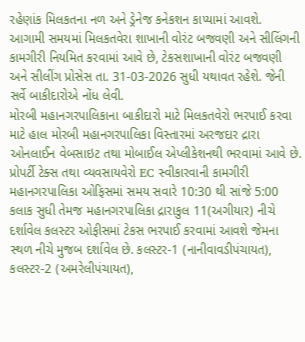રહેણાંક મિલકતના નળ અને ડ્રેનેજ કનેકશન કાપ્યામાં આવશે.
આગામી સમયમાં મિલકતવેરા શાખાની વોરંટ બજવણી અને સીલિંગની કામગીરી નિયમિત કરવામાં આવે છે, ટેકસશાખાની વોરંટ બજવણી અને સીલીંગ પ્રોસેસ તા. 31-03-2026 સુધી યથાવત રહેશે. જેની સર્વે બાકીદારોએ નોંધ લેવી.
મોરબી મહાનગરપાલિકાના બાકીદારો માટે મિલકતવેરો ભરપાઈ કરવા માટે હાલ મોરબી મહાનગરપાલિકા વિસ્તારમાં અરજદાર દ્રારા ઓનલાઈન વેબસાઇટ તથા મોબાઈલ એપ્લીકેશનથી ભરવામાં આવે છે. પ્રોપર્ટી ટેક્સ તથા વ્યવસાયવેરો EC સ્વીકારવાની કામગીરી મહાનગરપાલિકા ઓફિસમાં સમય સવારે 10:30 થી સાંજે 5:00 કલાક સુધી તેમજ મહાનગરપાલિકા દ્રારાકુલ 11(અગીયાર) નીચે દર્શાવેલ કલસ્ટર ઓફીસમાં ટેકસ ભરપાઈ કરવામાં આવશે જેમના સ્થળ નીચે મુજબ દર્શાવેલ છે. કલસ્ટર-1 (નાનીવાવડીપંચાયત), કલસ્ટર-2 (અમરેલીપંચાયત),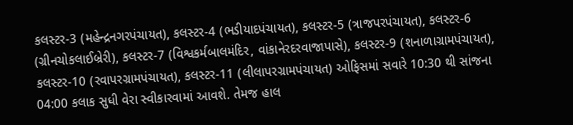કલસ્ટર-3 (મહેન્દ્રનગરપંચાયત), કલસ્ટર-4 (ભડીયાદપંચાયત), કલસ્ટર-5 (ત્રાજપરપંચાયત), કલસ્ટર-6 (ગ્રીનચોકલાઈબ્રેરી), કલસ્ટર-7 (વિશ્વકર્મબાલમંદિર, વાંકાનેરદરવાજાપાસે), કલસ્ટર-9 (શનાળાગ્રામપંચાયત), કલસ્ટર-10 (રવાપરગ્રામપંચાયત), કલસ્ટર-11 (લીલાપરગ્રામપંચાયત) ઓફિસમાં સવારે 10:30 થી સાંજના 04:00 કલાક સુધી વેરા સ્વીકારવામાં આવશે. તેમજ હાલ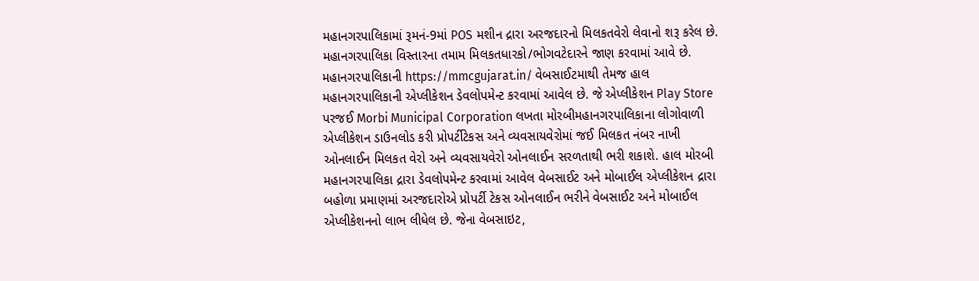મહાનગરપાલિકામાં રૂમનં-9માં POS મશીન દ્રારા અરજદારનો મિલકતવેરો લેવાનો શરૂ કરેલ છે. મહાનગરપાલિકા વિસ્તારના તમામ મિલકતધારકો/ભોગવટેદારને જાણ કરવામાં આવે છે. મહાનગરપાલિકાની https://mmcgujarat.in/ વેબસાઈટમાથી તેમજ હાલ મહાનગરપાલિકાની એપ્લીકેશન ડેવલોપમેન્ટ કરવામાં આવેલ છે. જે એપ્લીકેશન Play Store પરજઈ Morbi Municipal Corporation લખતા મોરબીમહાનગરપાલિકાના લોગોવાળી એપ્લીકેશન ડાઉનલોડ કરી પ્રોપર્ટીટેકસ અને વ્યવસાયવેરોમાં જઈ મિલકત નંબર નાખી ઓનલાઈન મિલકત વેરો અને વ્યવસાયવેરો ઓનલાઈન સરળતાથી ભરી શકાશે. હાલ મોરબી મહાનગરપાલિકા દ્રારા ડેવલોપમેન્ટ કરવામાં આવેલ વેબસાઈટ અને મોબાઈલ એપ્લીકેશન દ્રારા બહોળા પ્રમાણમાં અરજદારોએ પ્રોપર્ટી ટેકસ ઓનલાઈન ભરીને વેબસાઈટ અને મોબાઈલ એપ્લીકેશનનો લાભ લીધેલ છે. જેના વેબસાઇટ,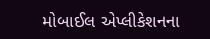મોબાઈલ એપ્લીકેશનના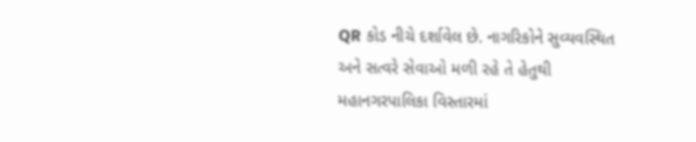QR કોડ નીચે દર્શાવેલ છે. નાગરિકોને સુવ્યવસ્થિત અને સત્વરે સેવાઓ મળી રહે તે હેતુથી મહાનગરપાલિકા વિસ્તારમાં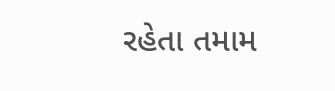રહેતા તમામ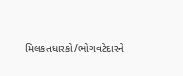મિલકતધારકો/ભોગવટેદારને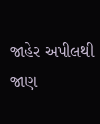જાહેર અપીલથી જાણ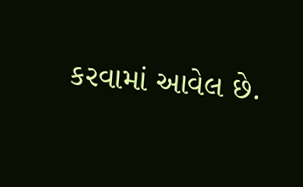કરવામાં આવેલ છે.